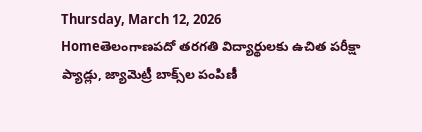Thursday, March 12, 2026
Homeతెలంగాణపదో తరగతి విద్యార్థులకు ఉచిత పరీక్షా ప్యాడ్లు, జ్యామెట్రీ బాక్స్‌ల పంపిణీ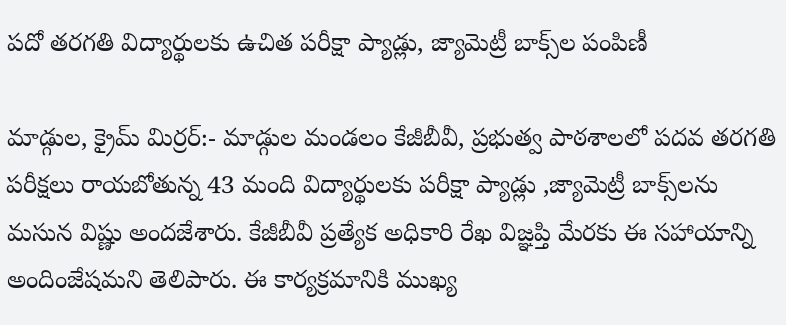పదో తరగతి విద్యార్థులకు ఉచిత పరీక్షా ప్యాడ్లు, జ్యామెట్రీ బాక్స్‌ల పంపిణీ

మాడ్గుల, క్రైమ్ మిర్రర్:- మాడ్గుల మండలం కేజీబీవీ, ప్రభుత్వ పాఠశాలలో పదవ తరగతి పరీక్షలు రాయబోతున్న 43 మంది విద్యార్థులకు పరీక్షా ప్యాడ్లు ,జ్యామెట్రీ బాక్స్‌లను మసున విష్ణు అందజేశారు. కేజీబీవీ ప్రత్యేక అధికారి రేఖ విజ్ఞప్తి మేరకు ఈ సహాయాన్ని అందింజేషమని తెలిపారు. ఈ కార్యక్రమానికి ముఖ్య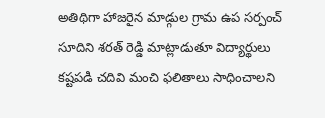అతిథిగా హాజరైన మాడ్గుల గ్రామ ఉప సర్పంచ్ సూదిని శరత్ రెడ్డి మాట్లాడుతూ విద్యార్థులు కష్టపడి చదివి మంచి ఫలితాలు సాధించాలని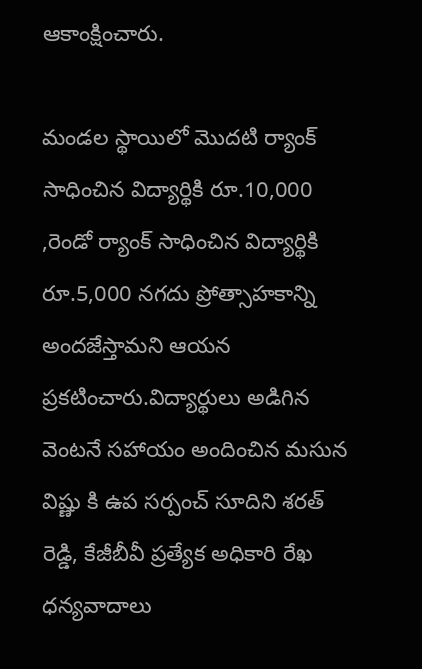ఆకాంక్షించారు.

మండల స్థాయిలో మొదటి ర్యాంక్ సాధించిన విద్యార్థికి రూ.10,000 ,రెండో ర్యాంక్ సాధించిన విద్యార్థికి రూ.5,000 నగదు ప్రోత్సాహకాన్ని అందజేస్తామని ఆయన ప్రకటించారు.విద్యార్థులు అడిగిన వెంటనే సహాయం అందించిన మసున విష్ణు కి ఉప సర్పంచ్ సూదిని శరత్ రెడ్డి, కేజీబీవీ ప్రత్యేక అధికారి రేఖ ధన్యవాదాలు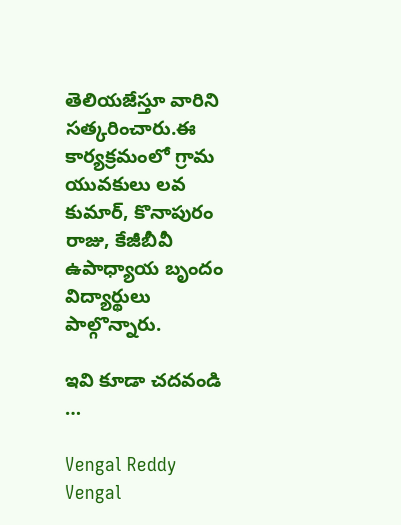తెలియజేస్తూ వారిని సత్కరించారు.ఈ కార్యక్రమంలో గ్రామ యువకులు లవ కుమార్, కొనాపురం రాజు, కేజీబీవీ ఉపాధ్యాయ బృందం విద్యార్థులు పాల్గొన్నారు.

ఇవి కూడా చదవండి …

Vengal Reddy
Vengal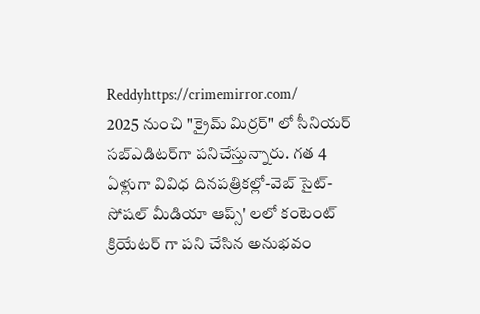Reddyhttps://crimemirror.com/
2025 నుంచి "క్రైమ్ మిర్రర్" లో సీనియర్ సబ్‌ఎడిటర్‌గా పనిచేస్తున్నారు. గత 4 ఏళ్లుగా వివిధ దినపత్రికల్లో-వెబ్ సైట్-సోషల్ మీడియా ఆప్స్' లలో కంటెంట్ క్రియేటర్ గా పని చేసిన అనుభవం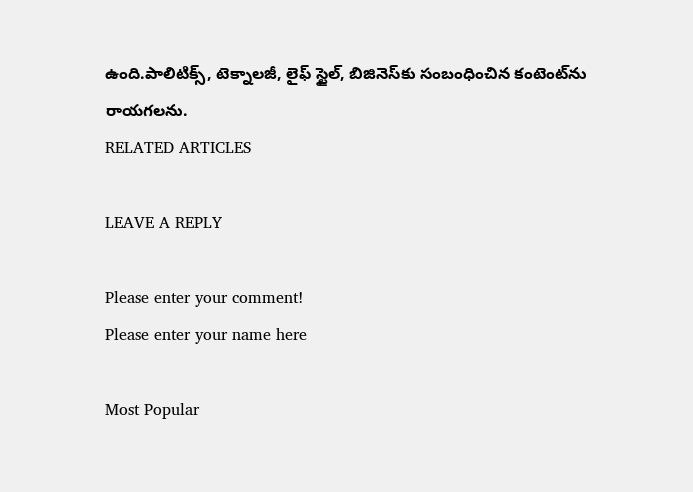ఉంది.పాలిటిక్స్‌, టెక్నాలజీ, లైఫ్‌ స్టైల్‌, బిజినెస్‌కు సంబంధించిన కంటెంట్‌ను రాయగలను.
RELATED ARTICLES

LEAVE A REPLY

Please enter your comment!
Please enter your name here

Most Popular